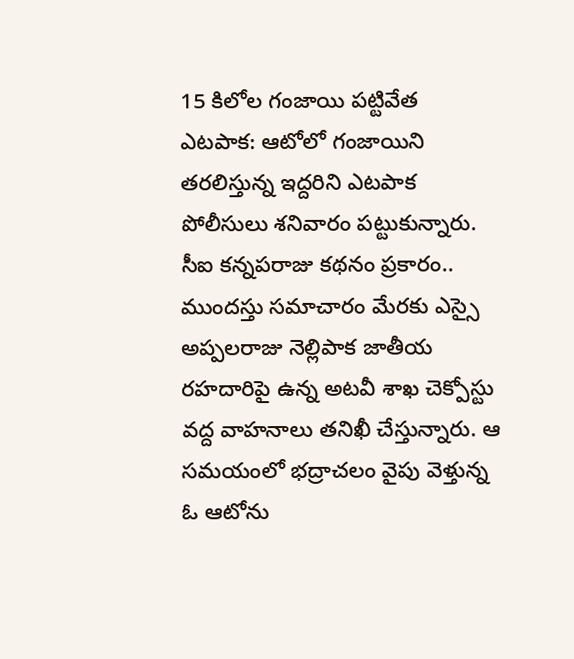15 కిలోల గంజాయి పట్టివేత
ఎటపాక: ఆటోలో గంజాయిని తరలిస్తున్న ఇద్దరిని ఎటపాక పోలీసులు శనివారం పట్టుకున్నారు. సీఐ కన్నపరాజు కథనం ప్రకారం.. ముందస్తు సమాచారం మేరకు ఎస్సై అప్పలరాజు నెల్లిపాక జాతీయ రహదారిపై ఉన్న అటవీ శాఖ చెక్పోస్టు వద్ద వాహనాలు తనిఖీ చేస్తున్నారు. ఆ సమయంలో భద్రాచలం వైపు వెళ్తున్న ఓ ఆటోను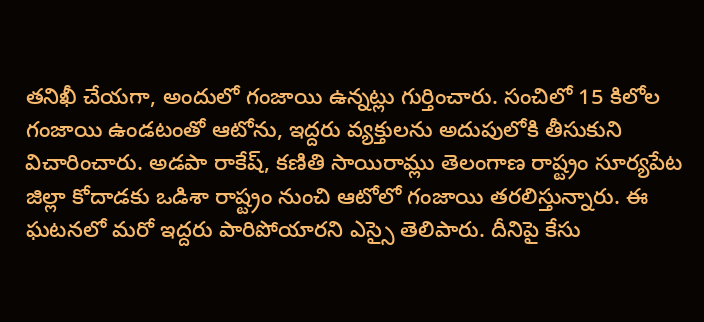తనిఖీ చేయగా, అందులో గంజాయి ఉన్నట్లు గుర్తించారు. సంచిలో 15 కిలోల గంజాయి ఉండటంతో ఆటోను, ఇద్దరు వ్యక్తులను అదుపులోకి తీసుకుని విచారించారు. అడపా రాకేష్, కణితి సాయిరామ్లు తెలంగాణ రాష్ట్రం సూర్యపేట జిల్లా కోదాడకు ఒడిశా రాష్ట్రం నుంచి ఆటోలో గంజాయి తరలిస్తున్నారు. ఈ ఘటనలో మరో ఇద్దరు పారిపోయారని ఎస్సై తెలిపారు. దీనిపై కేసు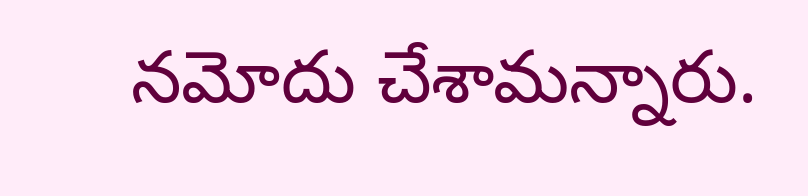నమోదు చేశామన్నారు.